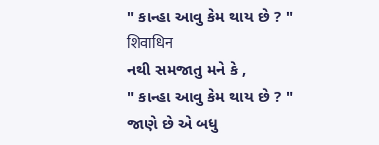" કાન્હા આવુ કેમ થાય છે ? " शिवाधिन
નથી સમજાતુ મને કે ,
" કાન્હા આવુ કેમ થાય છે ? "
જાણે છે એ બધુ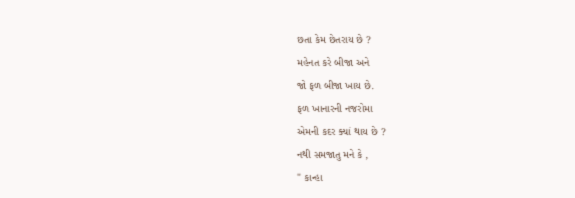છતા કેમ છેતરાય છે ?
મહેનત કરે બીજા અને
જો ફળ બીજા ખાય છે.
ફળ ખાનારની નજરોમા
એમની કદર ક્યાં થાય છે ?
નથી સમજાતુ મને કે ,
" કાન્હા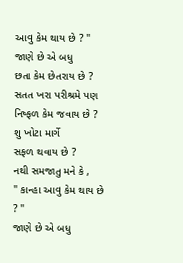આવુ કેમ થાય છે ? "
જાણે છે એ બધુ
છતા કેમ છેતરાય છે ?
સતત ખરા પરીશ્રમે પણ
નિષ્ફળ કેમ જવાય છે ?
શુ ખોટા માર્ગે
સફળ થવાય છે ?
નથી સમજાતુ મને કે ,
" કાન્હા આવુ કેમ થાય છે ? "
જાણે છે એ બધુ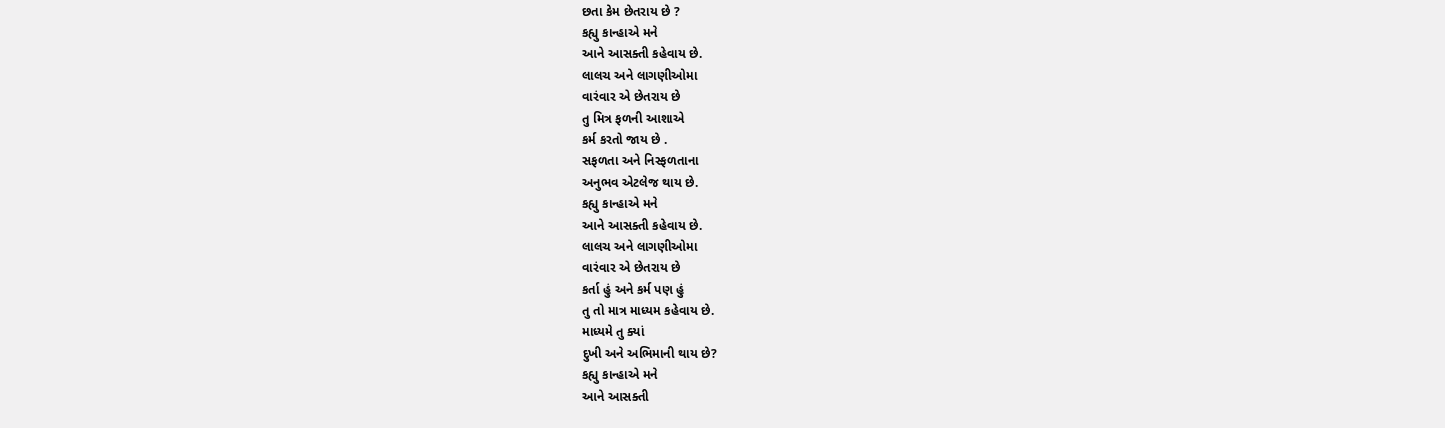છતા કેમ છેતરાય છે ?
કહ્યુ કાન્હાએ મને
આને આસક્તી કહેવાય છે.
લાલચ અને લાગણીઓમા
વારંવાર એ છેતરાય છે
તુ મિત્ર ફળની આશાએ
કર્મ કરતો જાય છે .
સફળતા અને નિસ્ફળતાના
અનુભવ એટલેજ થાય છે.
કહ્યુ કાન્હાએ મને
આને આસક્તી કહેવાય છે.
લાલચ અને લાગણીઓમા
વારંવાર એ છેતરાય છે
કર્તા હું અને કર્મ પણ હું
તુ તો માત્ર માધ્યમ કહેવાય છે.
માધ્યમે તુ ક્યાં
દુખી અને અભિમાની થાય છે?
કહ્યુ કાન્હાએ મને
આને આસક્તી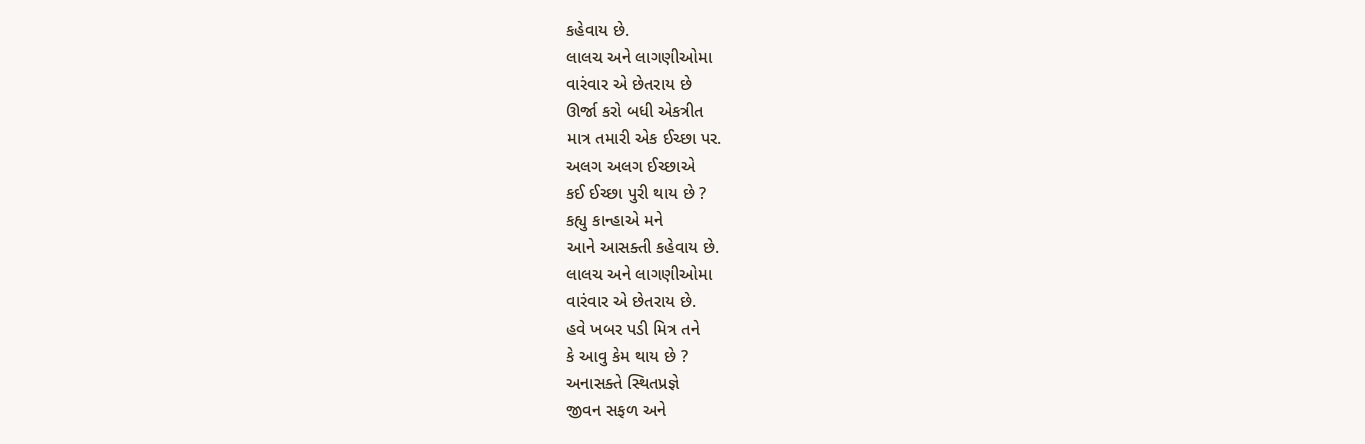કહેવાય છે.
લાલચ અને લાગણીઓમા
વારંવાર એ છેતરાય છે
ઊર્જા કરો બધી એકત્રીત
માત્ર તમારી એક ઈચ્છા પર.
અલગ અલગ ઈચ્છાએ
કઈ ઈચ્છા પુરી થાય છે ?
કહ્યુ કાન્હાએ મને
આને આસક્તી કહેવાય છે.
લાલચ અને લાગણીઓમા
વારંવાર એ છેતરાય છે.
હવે ખબર પડી મિત્ર તને
કે આવુ કેમ થાય છે ?
અનાસક્તે સ્થિતપ્રજ્ઞે
જીવન સફળ અને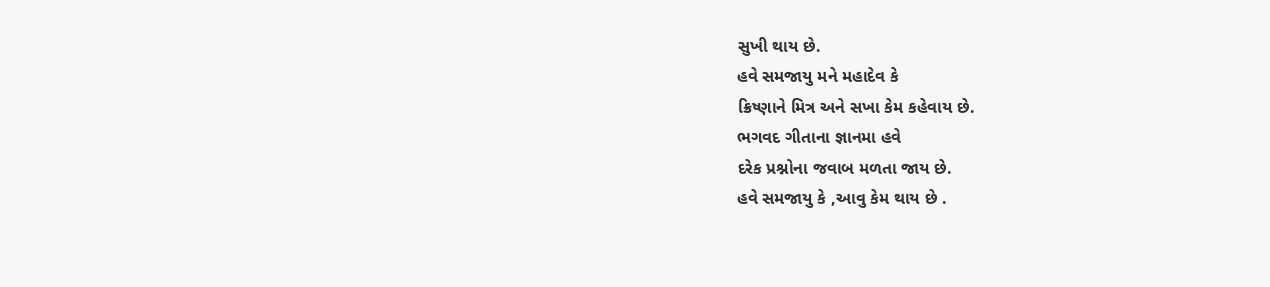સુખી થાય છે.
હવે સમજાયુ મને મહાદેવ કે
ક્રિષ્ણાને મિત્ર અને સખા કેમ કહેવાય છે.
ભગવદ ગીતાના જ્ઞાનમા હવે
દરેક પ્રશ્નોના જવાબ મળતા જાય છે.
હવે સમજાયુ કે ,આવુ કેમ થાય છે .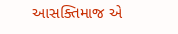આસક્તિમાજ એ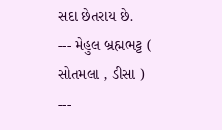સદા છેતરાય છે.
--- મેહુલ બ્રહ્મભટ્ટ ( સોતમલા , ડીસા ) ---